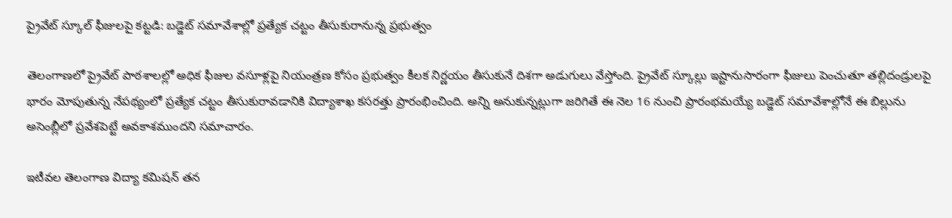ప్రైవేట్ స్కూల్ ఫీజులపై కట్టడి: బడ్జెట్ సమావేశాల్లో ప్రత్యేక చట్టం తీసుకురానున్న ప్రభుత్వం

తెలంగాణలో ప్రైవేట్ పాఠశాలల్లో అధిక ఫీజుల వసూళ్లపై నియంత్రణ కోసం ప్రభుత్వం కీలక నిర్ణయం తీసుకునే దిశగా అడుగులు వేస్తోంది. ప్రైవేట్ స్కూల్లు ఇష్టానుసారంగా ఫీజులు పెంచుతూ తల్లిదండ్రులపై భారం మోపుతున్న నేపథ్యంలో ప్రత్యేక చట్టం తీసుకురావడానికి విద్యాశాఖ కసరత్తు ప్రారంభించింది. అన్ని అనుకున్నట్లుగా జరిగితే ఈ నెల 16 నుంచి ప్రారంభమయ్యే బడ్జెట్ సమావేశాల్లోనే ఈ బిల్లును అసెంబ్లీలో ప్రవేశపెట్టే అవకాశముందని సమాచారం.

ఇటీవల తెలంగాణ విద్యా కమిషన్ తన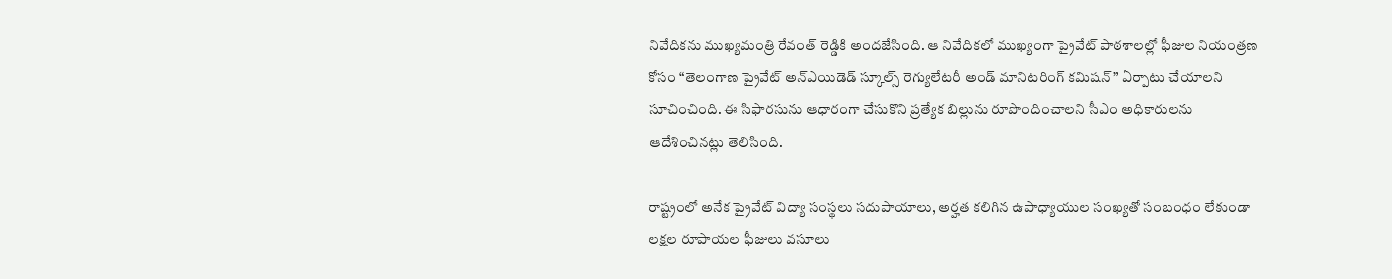నివేదికను ముఖ్యమంత్రి రేవంత్ రెడ్డికి అందజేసింది. ఆ నివేదికలో ముఖ్యంగా ప్రైవేట్ పాఠశాలల్లో ఫీజుల నియంత్రణ కోసం “తెలంగాణ ప్రైవేట్ అన్‌ఎయిడెడ్ స్కూల్స్ రెగ్యులేటరీ అండ్ మానిటరింగ్ కమిషన్” ఏర్పాటు చేయాలని సూచించింది. ఈ సిఫారసును ఆధారంగా చేసుకొని ప్రత్యేక బిల్లును రూపొందించాలని సీఎం అధికారులను ఆదేశించినట్లు తెలిసింది.

రాష్ట్రంలో అనేక ప్రైవేట్ విద్యా సంస్థలు సదుపాయాలు, అర్హత కలిగిన ఉపాధ్యాయుల సంఖ్యతో సంబంధం లేకుండా లక్షల రూపాయల ఫీజులు వసూలు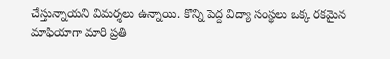చేస్తున్నాయని విమర్శలు ఉన్నాయి. కొన్ని పెద్ద విద్యా సంస్థలు ఒక్క రకమైన మాఫియాగా మారి ప్రతి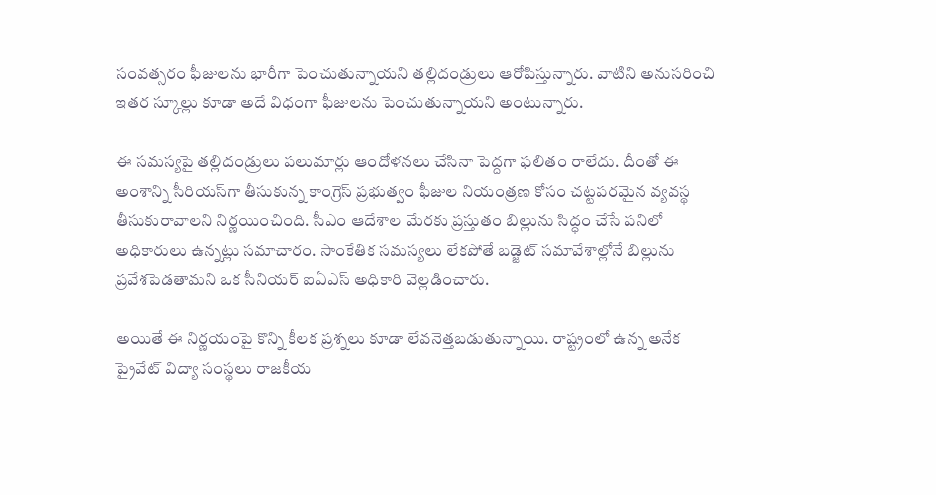సంవత్సరం ఫీజులను భారీగా పెంచుతున్నాయని తల్లిదండ్రులు ఆరోపిస్తున్నారు. వాటిని అనుసరించి ఇతర స్కూల్లు కూడా అదే విధంగా ఫీజులను పెంచుతున్నాయని అంటున్నారు.

ఈ సమస్యపై తల్లిదండ్రులు పలుమార్లు ఆందోళనలు చేసినా పెద్దగా ఫలితం రాలేదు. దీంతో ఈ అంశాన్ని సీరియస్‌గా తీసుకున్న కాంగ్రెస్ ప్రభుత్వం ఫీజుల నియంత్రణ కోసం చట్టపరమైన వ్యవస్థ తీసుకురావాలని నిర్ణయించింది. సీఎం ఆదేశాల మేరకు ప్రస్తుతం బిల్లును సిద్ధం చేసే పనిలో అధికారులు ఉన్నట్లు సమాచారం. సాంకేతిక సమస్యలు లేకపోతే బడ్జెట్ సమావేశాల్లోనే బిల్లును ప్రవేశపెడతామని ఒక సీనియర్ ఐఏఎస్ అధికారి వెల్లడించారు.

అయితే ఈ నిర్ణయంపై కొన్ని కీలక ప్రశ్నలు కూడా లేవనెత్తబడుతున్నాయి. రాష్ట్రంలో ఉన్న అనేక ప్రైవేట్ విద్యా సంస్థలు రాజకీయ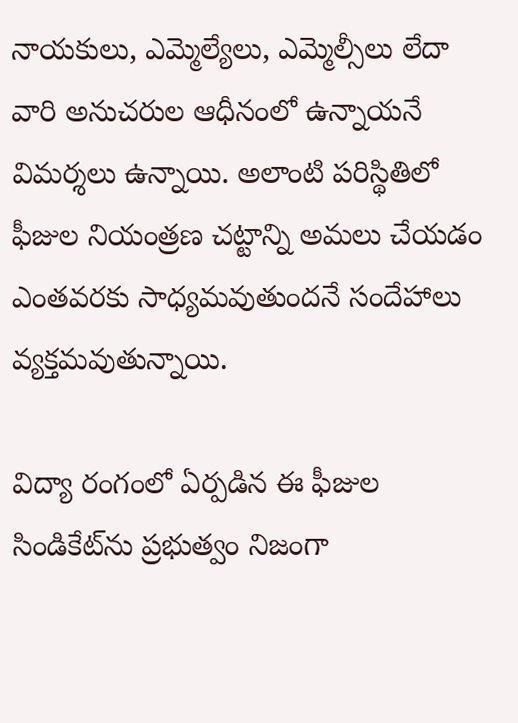నాయకులు, ఎమ్మెల్యేలు, ఎమ్మెల్సీలు లేదా వారి అనుచరుల ఆధీనంలో ఉన్నాయనే విమర్శలు ఉన్నాయి. అలాంటి పరిస్థితిలో ఫీజుల నియంత్రణ చట్టాన్ని అమలు చేయడం ఎంతవరకు సాధ్యమవుతుందనే సందేహాలు వ్యక్తమవుతున్నాయి.

విద్యా రంగంలో ఏర్పడిన ఈ ఫీజుల సిండికేట్‌ను ప్రభుత్వం నిజంగా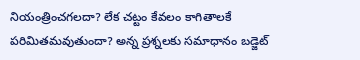నియంత్రించగలదా? లేక చట్టం కేవలం కాగితాలకే పరిమితమవుతుందా? అన్న ప్రశ్నలకు సమాధానం బడ్జెట్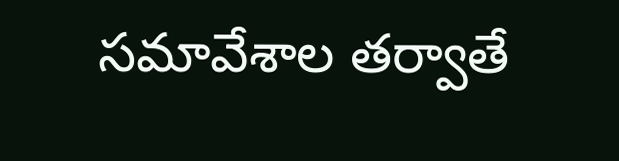సమావేశాల తర్వాతే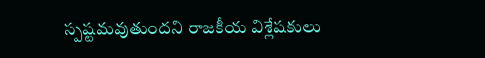స్పష్టమవుతుందని రాజకీయ విశ్లేషకులు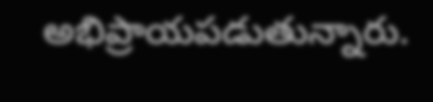అభిప్రాయపడుతున్నారు.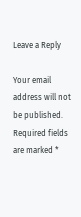Leave a Reply

Your email address will not be published. Required fields are marked *